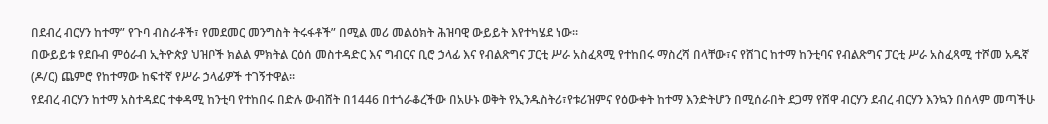በደብረ ብርሃን ከተማ” የጉባ ብስራቶች፣ የመደመር መንግስት ትሩፋቶች” በሚል መሪ መልዕክት ሕዝባዊ ውይይት እየተካሄደ ነው።
በውይይቱ የደቡብ ምዕራብ ኢትዮጵያ ህዝቦች ክልል ምክትል ርዕሰ መስተዳድር እና ግብርና ቢሮ ኃላፊ እና የብልጽግና ፓርቲ ሥራ አስፈጻሚ የተከበሩ ማስረሻ በላቸው፣ና የሸገር ከተማ ከንቲባና የብልጽግና ፓርቲ ሥራ አስፈጻሚ ተሾመ አዱኛ (ዶ/ር) ጨምሮ የከተማው ከፍተኛ የሥራ ኃላፊዎች ተገኝተዋል።
የደብረ ብርሃን ከተማ አስተዳደር ተቀዳሚ ከንቲባ የተከበሩ በድሉ ውብሸት በ1446 በተጎራቆረችው በአሁኑ ወቅት የኢንዱስትሪ፣የቱሪዝምና የዕውቀት ከተማ እንድትሆን በሚሰራበት ደጋማ የሸዋ ብርሃን ደብረ ብርሃን እንኳን በሰላም መጣችሁ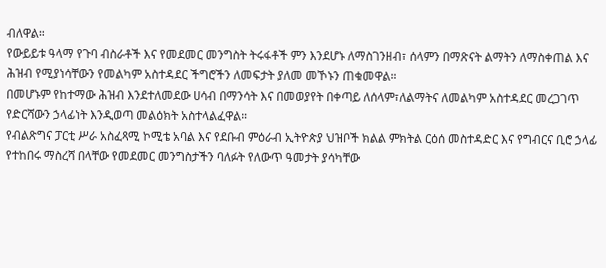ብለዋል።
የውይይቱ ዓላማ የጉባ ብስራቶች እና የመደመር መንግስት ትሩፋቶች ምን እንደሆኑ ለማስገንዘብ፣ ሰላምን በማጽናት ልማትን ለማስቀጠል እና ሕዝብ የሚያነሳቸውን የመልካም አስተዳደር ችግሮችን ለመፍታት ያለመ መኾኑን ጠቁመዋል።
በመሆኑም የከተማው ሕዝብ እንደተለመደው ሀሳብ በማንሳት እና በመወያየት በቀጣይ ለሰላም፣ለልማትና ለመልካም አስተዳደር መረጋገጥ የድርሻውን ኃላፊነት እንዲወጣ መልዕክት አስተላልፈዋል።
የብልጽግና ፓርቲ ሥራ አስፈጻሚ ኮሚቴ አባል እና የደቡብ ምዕራብ ኢትዮጵያ ህዝቦች ክልል ምክትል ርዕሰ መስተዳድር እና የግብርና ቢሮ ኃላፊ የተከበሩ ማስረሻ በላቸው የመደመር መንግስታችን ባለፉት የለውጥ ዓመታት ያሳካቸው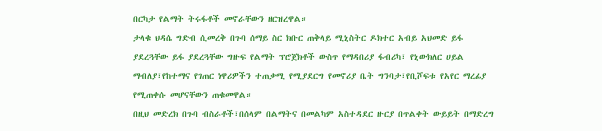በርካታ የልማት ትሩፋቶች መኖራቸውን ዘርዝረዋል።
ታላቁ ህዳሴ ግድብ ሲመረቅ በጉባ ሰማይ ስር ክቡር ጠቅላይ ሚኒስትር ዶክተር አብይ አህመድ ይፋ ያደረጓቸው ይፋ ያደረጓቸው ግዙፍ የልማት ፕሮጀክቶች ውስጥ የማዳበሪያ ፋብሪካ፣ የኒውክለር ሀይል ማብለያ፣የከተማና የገጠር ነዋሪዎችን ተጠቃሚ የሚያደርግ የመኖሪያ ቤት ግንባታ፣የቢሾፍቱ የአየር ማረፊያ የሚጠቀሱ መሆናቸውን ጠቁመዋል።
በዚህ መድረክ በጉባ ብስራቶች፣በሰላም በልማትና በመልካም አስተዳደር ዙርያ በጥልቀት ውይይት በማድረግ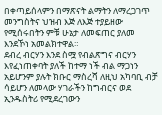በቀጣይሰላምን በማጽናት ልማትን ለማረጋገጥ መንግስትና ህዝብ እጅ ለእጅ ተያይዘው የሚሰሩበትን ምቹ ሁኔታ ለመፍጠር ያለመ እንደኾነ አመልክተዋል።
ደብረ ብርሃን እንደ ስሟ የብልጽግና ብርሃን እየፈነጠቀባት ያለች ከተማ ነች ብል ማጋነን አይሆንም ያሉት ክቡር ማስረሻ ለዚህ አካባቢ ብቻ ሳይሆን ለመላው ሃገራችን ከግብርና ወደ ኢንዱስትሪ የሚደረገውን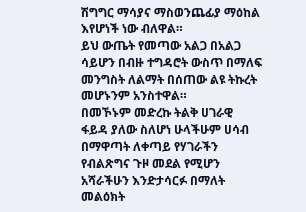ሽግግር ማሳያና ማስወንጨፊያ ማዕከል እየሆነች ነው ብለዋል።
ይህ ውጤት የመጣው አልጋ በአልጋ ሳይሆን በብዙ ተግዳሮት ውስጥ በማለፍ መንግስት ለልማት በሰጠው ልዩ ትኩረት መሆኑንም አንስተዋል።
በመኾኑም መድረኩ ትልቅ ሀገራዊ ፋይዳ ያለው ስለሆነ ሁላችሁም ሀሳብ በማዋጣት ለቀጣይ የሃገራችን የብልጽግና ጉዞ መደል የሚሆን አሻራችሁን እንድታሳርፉ በማለት መልዕክት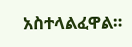አስተላልፈዋል።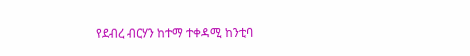የደብረ ብርሃን ከተማ ተቀዳሚ ከንቲባ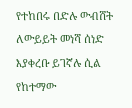የተከበሩ በድሉ ውብሸት ለውይይት መነሻ ሰነድ እያቀረቡ ይገኛሉ ሲል የከተማው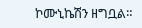ኮሙኒኬሽን ዘግቧል።